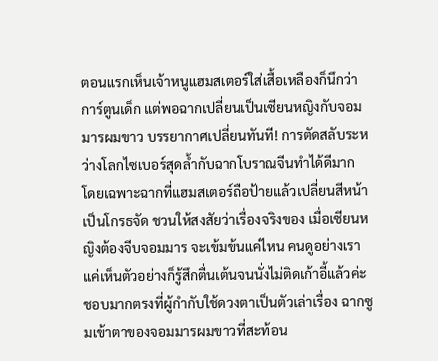ตอนแรกเห็นเจ้าหนูแฮมสเตอร์ใส่เสื้อเหลืองก็นึกว่าการ์ตูนเด็ก แต่พอฉากเปลี่ยนเป็นเซียนหญิงกับจอมมารผมขาว บรรยากาศเปลี่ยนทันที! การตัดสลับระหว่างโลกไซเบอร์สุดล้ำกับฉากโบราณจีนทำได้ดีมาก โดยเฉพาะฉากที่แฮมสเตอร์ถือป้ายแล้วเปลี่ยนสีหน้าเป็นโกรธจัด ชวนให้สงสัยว่าเรื่องจริงของ เมื่อเซียนหญิงต้องจีบจอมมาร จะเข้มข้นแค่ไหน คนดูอย่างเราแค่เห็นตัวอย่างก็รู้สึกตื่นเต้นจนนั่งไม่ติดเก้าอี้แล้วค่ะ
ชอบมากตรงที่ผู้กำกับใช้ดวงตาเป็นตัวเล่าเรื่อง ฉากซูมเข้าตาของจอมมารผมขาวที่สะท้อน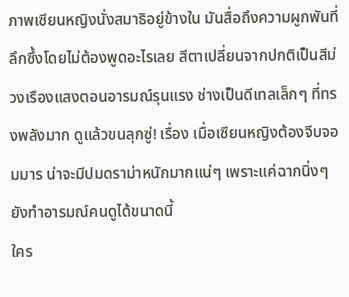ภาพเซียนหญิงนั่งสมาธิอยู่ข้างใน มันสื่อถึงความผูกพันที่ลึกซึ้งโดยไม่ต้องพูดอะไรเลย สีตาเปลี่ยนจากปกติเป็นสีม่วงเรืองแสงตอนอารมณ์รุนแรง ช่างเป็นดีเทลเล็กๆ ที่ทรงพลังมาก ดูแล้วขนลุกซู่! เรื่อง เมื่อเซียนหญิงต้องจีบจอมมาร น่าจะมีปมดราม่าหนักมากแน่ๆ เพราะแค่ฉากนิ่งๆ ยังทำอารมณ์คนดูได้ขนาดนี้
ใคร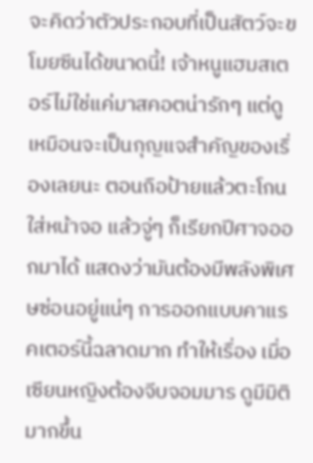จะคิดว่าตัวประกอบที่เป็นสัตว์จะขโมยซีนได้ขนาดนี้! เจ้าหนูแฮมสเตอร์ไม่ใช่แค่มาสคอตน่ารักๆ แต่ดูเหมือนจะเป็นกุญแจสำคัญของเรื่องเลยนะ ตอนถือป้ายแล้วตะโกนใส่หน้าจอ แล้วจู่ๆ ก็เรียกปีศาจออกมาได้ แสดงว่ามันต้องมีพลังพิเศษซ่อนอยู่แน่ๆ การออกแบบคาแรคเตอร์นี้ฉลาดมาก ทำให้เรื่อง เมื่อเซียนหญิงต้องจีบจอมมาร ดูมีมิติมากขึ้น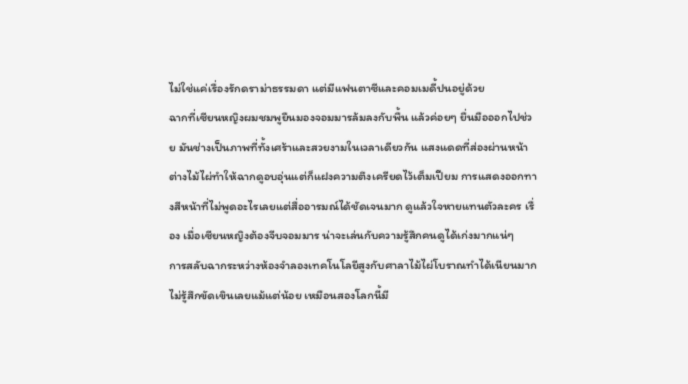ไม่ใช่แค่เรื่องรักดราม่าธรรมดา แต่มีแฟนตาซีและคอมเมดี้ปนอยู่ด้วย
ฉากที่เซียนหญิงผมชมพูยืนมองจอมมารล้มลงกับพื้น แล้วค่อยๆ ยื่นมือออกไปช่วย มันช่างเป็นภาพที่ทั้งเศร้าและสวยงามในเวลาเดียวกัน แสงแดดที่ส่องผ่านหน้าต่างไม้ไผ่ทำให้ฉากดูอบอุ่นแต่ก็แฝงความตึงเครียดไว้เต็มเปียม การแสดงออกทางสีหน้าที่ไม่พูดอะไรเลยแต่สื่ออารมณ์ได้ชัดเจนมาก ดูแล้วใจหายแทนตัวละคร เรื่อง เมื่อเซียนหญิงต้องจีบจอมมาร น่าจะเล่นกับความรู้สึกคนดูได้เก่งมากแน่ๆ
การสลับฉากระหว่างห้องจำลองเทคโนโลยีสูงกับศาลาไม้ไผ่โบราณทำได้เนียนมาก ไม่รู้สึกขัดเขินเลยแม้แต่น้อย เหมือนสองโลกนี้มี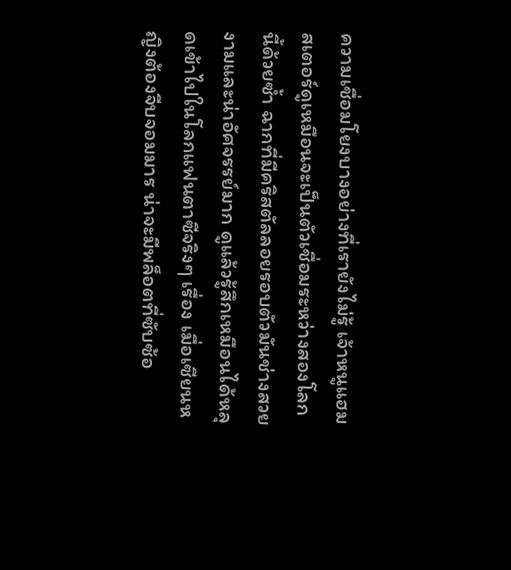ความเชื่อมโยงบางอย่างที่เรายังไม่รู้ เจ้าหนูแฮมสเตอร์ดูเหมือนจะเป็นตัวเชื่อมระหว่างสองโลกนี้ด้วยซ้ำ ฉากที่มีคริสตัลลอยรอบตัวมันช่างสวยงามและน่าอัศจรรย์มาก ดูแล้วรู้สึกเหมือนได้หลุดเข้าไปในโลกแฟนตาซีจริงๆ เรื่อง เมื่อเซียนหญิงต้องจีบจอมมาร น่าจะมีพล็อตที่ซับซ้อ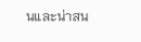นและน่าสน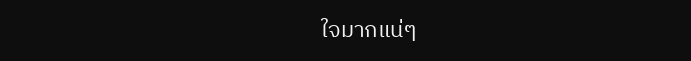ใจมากแน่ๆ